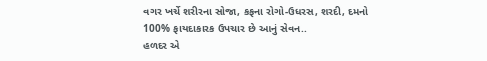વગર ખર્ચે શરીરના સોજા, કફના રોગો-ઉધરસ, શરદી, દમનો 100% ફાયદાકારક ઉપચાર છે આનું સેવન..
હળદર એ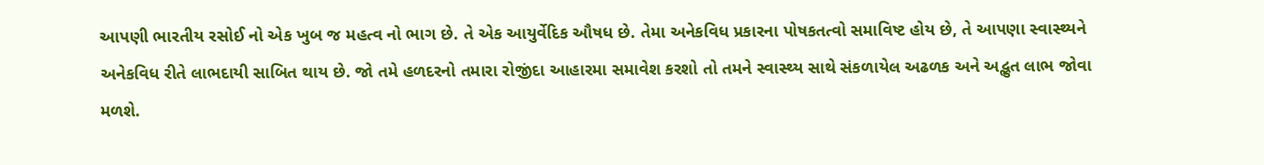આપણી ભારતીય રસોઈ નો એક ખુબ જ મહત્વ નો ભાગ છે. તે એક આયુર્વેદિક ઔષધ છે. તેમા અનેકવિધ પ્રકારના પોષકતત્વો સમાવિષ્ટ હોય છે, તે આપણા સ્વાસ્થ્યને અનેકવિધ રીતે લાભદાયી સાબિત થાય છે. જો તમે હળદરનો તમારા રોજીંદા આહારમા સમાવેશ કરશો તો તમને સ્વાસ્થ્ય સાથે સંકળાયેલ અઢળક અને અદ્ભુત લાભ જોવા મળશે.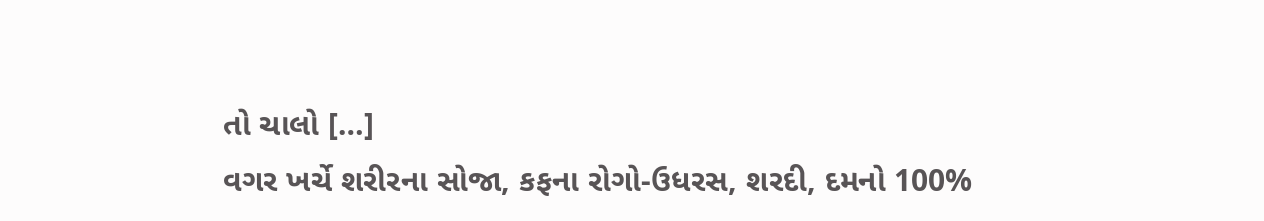તો ચાલો […]
વગર ખર્ચે શરીરના સોજા, કફના રોગો-ઉધરસ, શરદી, દમનો 100%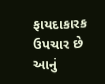ફાયદાકારક ઉપચાર છે આનું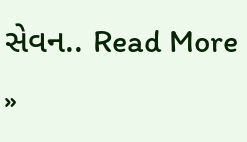સેવન.. Read More »